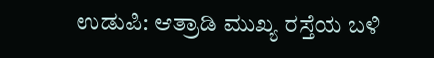ಉಡುಪಿ: ಆತ್ರಾಡಿ ಮುಖ್ಯ ರಸ್ತೆಯ ಬಳಿ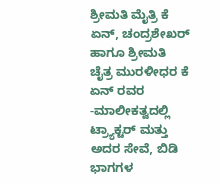ಶ್ರೀಮತಿ ಮೈತ್ರಿ ಕೆ ಏನ್, ಚಂದ್ರಶೇಖರ್ ಹಾಗೂ ಶ್ರೀಮತಿ ಚೈತ್ರ ಮುರಳೀಧರ ಕೆ ಏನ್ ರವರ -ಮಾಲೀಕತ್ವದಲ್ಲಿ ಟ್ರ್ಯಾಕ್ಟರ್ ಮತ್ತು ಅದರ ಸೇವೆ, ಬಿಡಿ ಭಾಗಗಳ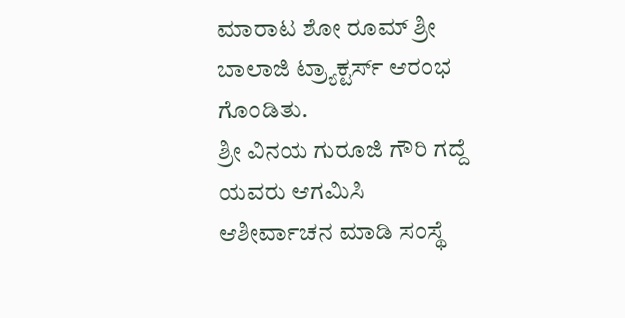ಮಾರಾಟ ಶೋ ರೂಮ್ ಶ್ರೀ ಬಾಲಾಜಿ ಟ್ರ್ಯಾಕ್ಟರ್ಸ್ ಆರಂಭ ಗೊಂಡಿತು.
ಶ್ರೀ ವಿನಯ ಗುರೂಜಿ ಗೌರಿ ಗದ್ದೆ ಯವರು ಆಗಮಿಸಿ ಆಶೀರ್ವಾಚನ ಮಾಡಿ ಸಂಸ್ಥೆ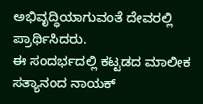ಅಭಿವೃದ್ಧಿಯಾಗುವಂತೆ ದೇವರಲ್ಲಿ ಪ್ರಾರ್ಥಿಸಿದರು.
ಈ ಸಂದರ್ಭದಲ್ಲಿ ಕಟ್ಟಡದ ಮಾಲೀಕ ಸತ್ಯಾನಂದ ನಾಯಕ್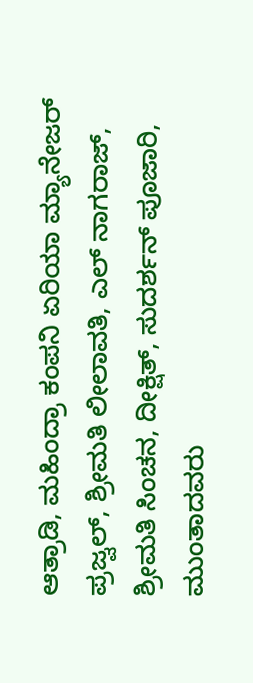ಆತ್ರಾಡಿ, ಮಹಿಂದ್ರಾ ಕಂಪನಿ ಏರಿಯಾ ಮ್ಯಾನೇಜರ್ ಪ್ರಜ್ವಲ್, ಶ್ರೀಮತಿ ಲೀಲಾವತಿ, ಎಲ್ ನಾಗರಾಜ್, ಶ್ರೀಮತಿ ಸಿಂಚನ, ದೀಕ್ಷಿತ್, ಸುದರ್ಶನ್ ಪೂಜಾರಿ, ಮುಂತಾದವರು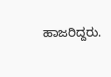ಹಾಜರಿದ್ದರು.